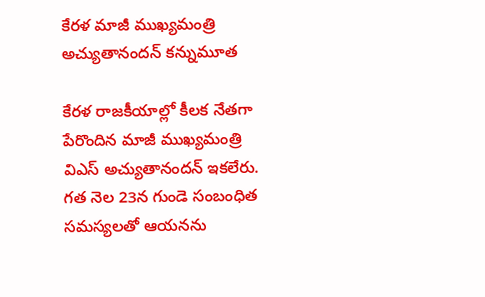కేరళ మాజీ ముఖ్యమంత్రి అచ్యుతానందన్ కన్నుమూత

కేరళ రాజకీయాల్లో కీలక నేతగా పేరొందిన మాజీ ముఖ్యమంత్రి విఎస్ అచ్యుతానందన్ ఇకలేరు. గత నెల 23న గుండె సంబంధిత సమస్యలతో ఆయనను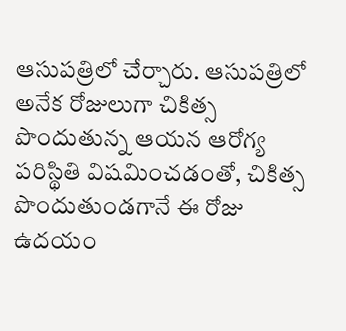ఆసుపత్రిలో చేర్చారు. ఆసుపత్రిలో అనేక రోజులుగా చికిత్స పొందుతున్న ఆయన ఆరోగ్య పరిస్థితి విషమించడంతో, చికిత్స పొందుతుండగానే ఈ రోజు ఉదయం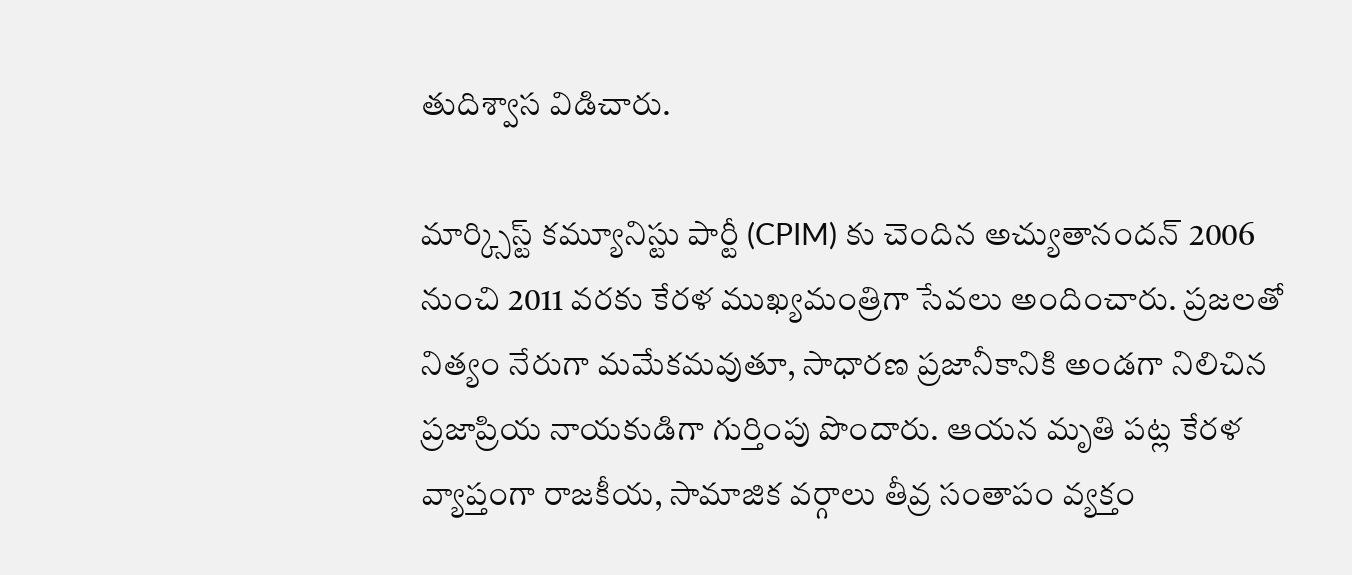తుదిశ్వాస విడిచారు.

మార్క్సిస్ట్ కమ్యూనిస్టు పార్టీ (CPIM) కు చెందిన అచ్యుతానందన్ 2006 నుంచి 2011 వరకు కేరళ ముఖ్యమంత్రిగా సేవలు అందించారు. ప్రజలతో నిత్యం నేరుగా మమేకమవుతూ, సాధారణ ప్రజానీకానికి అండగా నిలిచిన ప్రజాప్రియ నాయకుడిగా గుర్తింపు పొందారు. ఆయన మృతి పట్ల కేరళ వ్యాప్తంగా రాజకీయ, సామాజిక వర్గాలు తీవ్ర సంతాపం వ్యక్తం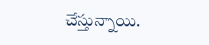చేస్తున్నాయి.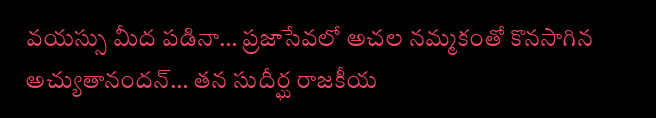వయస్సు మీద పడినా… ప్రజాసేవలో అచల నమ్మకంతో కొనసాగిన అచ్యుతానందన్… తన సుదీర్ఘ రాజకీయ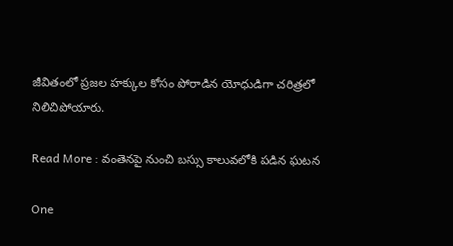జీవితంలో ప్రజల హక్కుల కోసం పోరాడిన యోధుడిగా చరిత్రలో నిలిచిపోయారు.

Read More : వంతెనపై నుంచి బస్సు కాలువలోకి పడిన ఘటన

One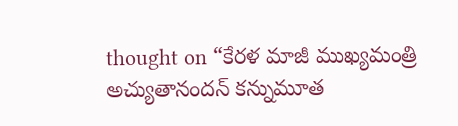thought on “కేరళ మాజీ ముఖ్యమంత్రి అచ్యుతానందన్ కన్నుమూత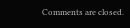Comments are closed.